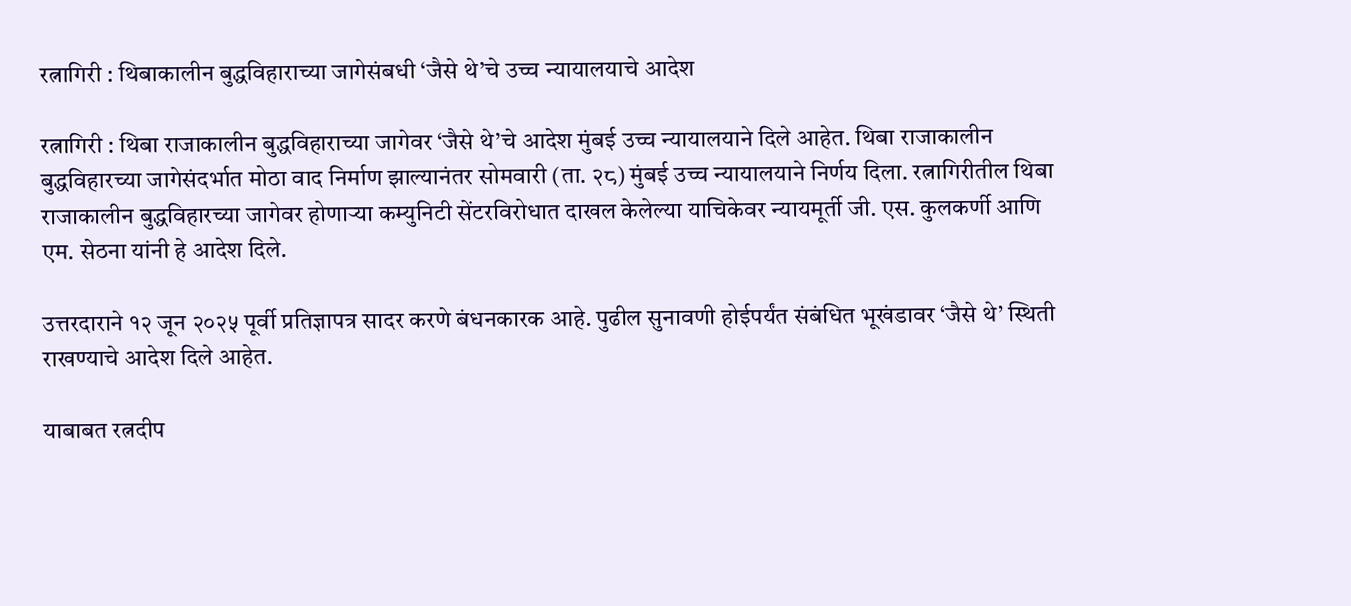रत्नागिरी : थिबाकालीन बुद्धविहाराच्या जागेसंबधी ‘जैसे थे’चे उच्च न्यायालयाचे आदेश

रत्नागिरी : थिबा राजाकालीन बुद्धविहाराच्या जागेवर ‘जैसे थे’चे आदेश मुंबई उच्च न्यायालयाने दिले आहेत. थिबा राजाकालीन बुद्धविहारच्या जागेसंदर्भात मोठा वाद निर्माण झाल्यानंतर सोमवारी (ता. २८) मुंबई उच्च न्यायालयाने निर्णय दिला. रत्नागिरीतील थिबा राजाकालीन बुद्धविहारच्या जागेवर होणाऱ्या कम्युनिटी सेंटरविरोधात दाखल केलेल्या याचिकेवर न्यायमूर्ती जी. एस. कुलकर्णी आणि एम. सेठना यांनी हे आदेश दिले.

उत्तरदाराने १२ जून २०२५ पूर्वी प्रतिज्ञापत्र सादर करणे बंधनकारक आहे. पुढील सुनावणी होईपर्यंत संबंधित भूखंडावर ‘जैसे थे’ स्थिती राखण्याचे आदेश दिले आहेत.

याबाबत रत्नदीप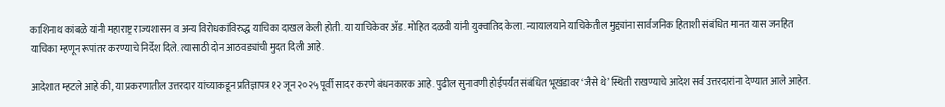काशिनाथ कांबळे यांनी महाराष्ट्र राज्यशासन व अन्य विरोधकांविरुद्ध याचिका दाखल केली होती. या याचिकेवर ॲड. मोहित दळवी यांनी युक्वातिद केला. न्यायालयाने याचिकेतील मुद्द्यांना सार्वजनिक हिताशी संबंधित मानत यास जनहित याचिका म्हणून रूपांतर करण्याचे निर्देश दिले. त्यासाठी दोन आठवड्यांची मुदत दिली आहे.

आदेशात म्हटले आहे की, या प्रकरणातील उत्तरदार यांच्याकडून प्रतिज्ञापत्र १२ जून २०२५ पूर्वी सादर करणे बंधनकारक आहे. पुढील सुनावणी होईपर्यंत संबंधित भूखंडावर ‘जैसे थे’ स्थिती राखण्याचे आदेश सर्व उत्तरदारांना देण्यात आले आहेत.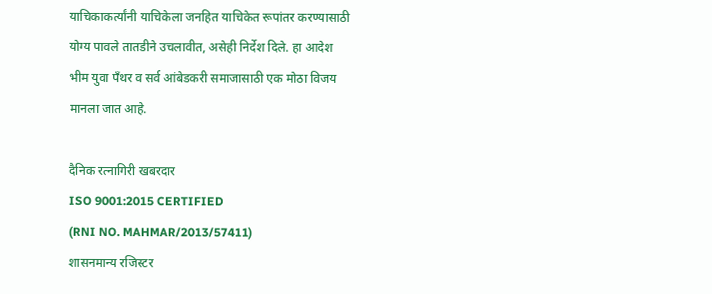याचिकाकर्त्यांनी याचिकेला जनहित याचिकेत रूपांतर करण्यासाठी योग्य पावले तातडीने उचलावीत, असेही निर्देश दिले. हा आदेश भीम युवा पँथर व सर्व आंबेडकरी समाजासाठी एक मोठा विजय मानला जात आहे.

दैनिक रत्नागिरी खबरदार
ISO 9001:2015 CERTIFIED
(RNI NO. MAHMAR/2013/57411)
शासनमान्य रजिस्टर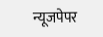न्यूजपेपर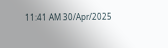11:41 AM 30/Apr/2025